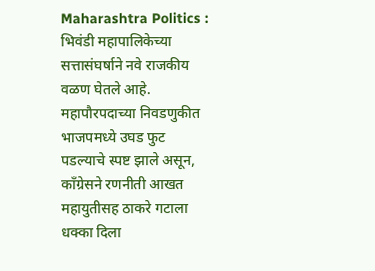Maharashtra Politics : भिवंडी महापालिकेच्या सत्तासंघर्षाने नवे राजकीय वळण घेतले आहे. महापौरपदाच्या निवडणुकीत भाजपमध्ये उघड फुट पडल्याचे स्पष्ट झाले असून, काँग्रेसने रणनीती आखत महायुतीसह ठाकरे गटाला धक्का दिला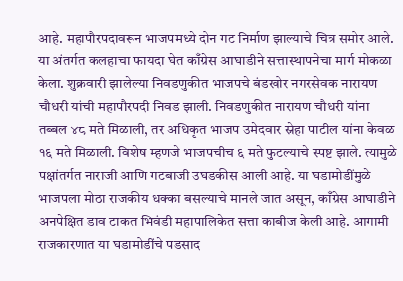आहे. महापौरपदावरून भाजपमध्ये दोन गट निर्माण झाल्याचे चित्र समोर आले. या अंतर्गत कलहाचा फायदा घेत काँग्रेस आघाडीने सत्तास्थापनेचा मार्ग मोकळा केला. शुक्रवारी झालेल्या निवडणुकीत भाजपचे बंडखोर नगरसेवक नारायण चौधरी यांची महापौरपदी निवड झाली. निवडणुकीत नारायण चौधरी यांना तब्बल ४८ मते मिळाली, तर अधिकृत भाजप उमेदवार स्नेहा पाटील यांना केवळ १६ मते मिळाली. विशेष म्हणजे भाजपचीच ६ मते फुटल्याचे स्पष्ट झाले. त्यामुळे पक्षांतर्गत नाराजी आणि गटबाजी उघडकीस आली आहे. या घडामोडींमुळे भाजपला मोठा राजकीय धक्का बसल्याचे मानले जात असून, काँग्रेस आघाडीने अनपेक्षित डाव टाकत भिवंडी महापालिकेत सत्ता काबीज केली आहे. आगामी राजकारणात या घडामोडींचे पडसाद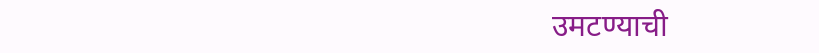उमटण्याची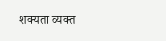शक्यता व्यक्त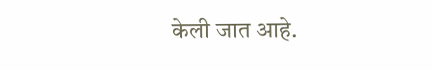केली जात आहे.